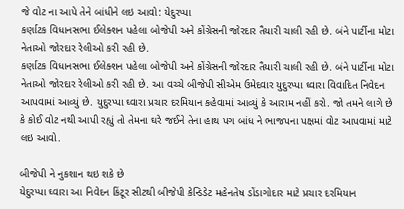જે વોટ ના આપે તેને બાંધીને લઇ આવો: યેદુરપ્પા
કર્ણાટક વિધાનસભા ઈલેક્શન પહેલા બોજેપી અને કોંગ્રેસની જોરદાર તૈયારી ચાલી રહી છે. બંને પાર્ટીના મોટા નેતાઓ જોરદાર રેલીઓ કરી રહી છે.
કર્ણાટક વિધાનસભા ઈલેક્શન પહેલા બોજેપી અને કોંગ્રેસની જોરદાર તૈયારી ચાલી રહી છે. બંને પાર્ટીના મોટા નેતાઓ જોરદાર રેલીઓ કરી રહી છે. આ વચ્ચે બીજેપી સીએમ ઉમેદવાર યુદુરપ્પા ઘ્વારા વિવાદિત નિવેદન આપવામાં આવ્યું છે. યુદુરપ્પા ઘ્વારા પ્રચાર દરમિયાન કહેવામાં આવ્યું કે આરામ નહીં કરો. જો તમને લાગે છે કે કોઈ વોટ નથી આપી રહ્યું તો તેમના ઘરે જઈને તેના હાથ પગ બાંધ ને ભાજપના પક્ષમાં વોટ આપવામાં માટે લઇ આવો.

બીજેપી ને નુકશાન થઇ શકે છે
યેદુરપ્પા ઘ્વારા આ નિવેદન કિંટૂર સીટથી બીજેપી કેન્ડિડેટ મહેનતેષ ડોંડાગોદાર માટે પ્રચાર દરમિયાન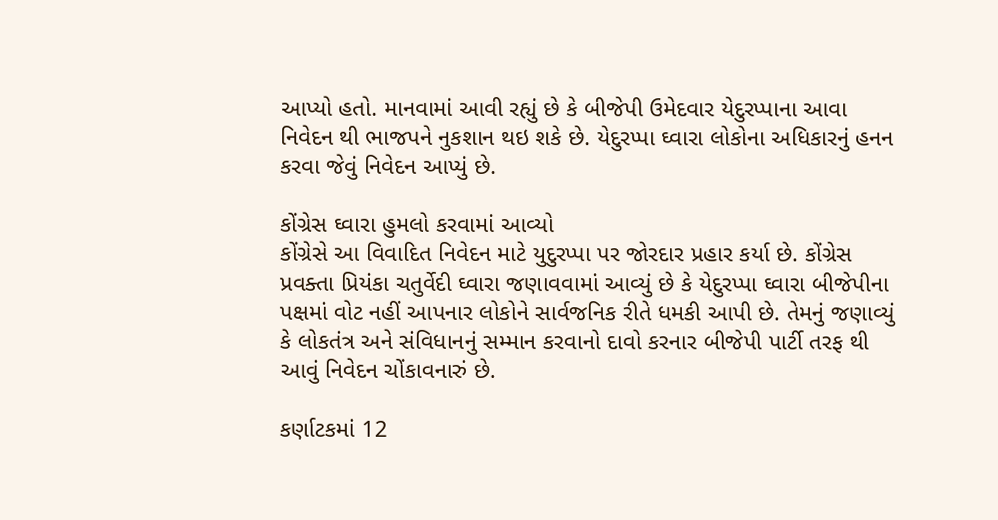આપ્યો હતો. માનવામાં આવી રહ્યું છે કે બીજેપી ઉમેદવાર યેદુરપ્પાના આવા નિવેદન થી ભાજપને નુકશાન થઇ શકે છે. યેદુરપ્પા ઘ્વારા લોકોના અધિકારનું હનન કરવા જેવું નિવેદન આપ્યું છે.

કોંગ્રેસ ઘ્વારા હુમલો કરવામાં આવ્યો
કોંગ્રેસે આ વિવાદિત નિવેદન માટે યુદુરપ્પા પર જોરદાર પ્રહાર કર્યા છે. કોંગ્રેસ પ્રવક્તા પ્રિયંકા ચતુર્વેદી ઘ્વારા જણાવવામાં આવ્યું છે કે યેદુરપ્પા ઘ્વારા બીજેપીના પક્ષમાં વોટ નહીં આપનાર લોકોને સાર્વજનિક રીતે ધમકી આપી છે. તેમનું જણાવ્યું કે લોકતંત્ર અને સંવિધાનનું સમ્માન કરવાનો દાવો કરનાર બીજેપી પાર્ટી તરફ થી આવું નિવેદન ચોંકાવનારું છે.

કર્ણાટકમાં 12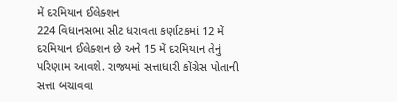મેં દરમિયાન ઈલેક્શન
224 વિધાનસભા સીટ ધરાવતા કર્ણાટકમાં 12 મેં દરમિયાન ઈલેક્શન છે અને 15 મેં દરમિયાન તેનું પરિણામ આવશે. રાજ્યમાં સત્તાધારી કોંગ્રેસ પોતાની સત્તા બચાવવા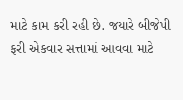માટે કામ કરી રહી છે. જયારે બીજેપી ફરી એકવાર સત્તામાં આવવા માટે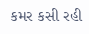કમર કસી રહી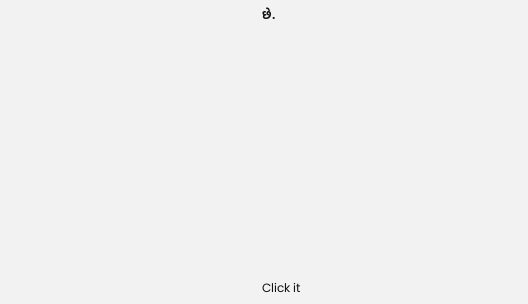છે.












Click it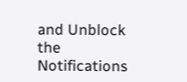and Unblock the Notifications